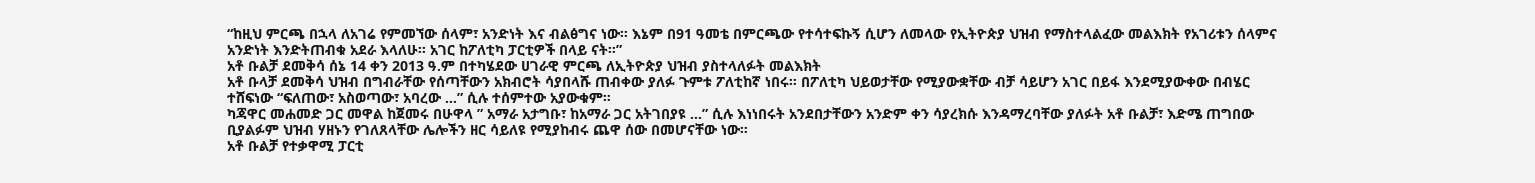“ከዚህ ምርጫ በኋላ ለአገሬ የምመኘው ሰላም፣ አንድነት እና ብልፅግና ነው፡፡ እኔም በ91 ዓመቴ በምርጫው የተሳተፍኩኝ ሲሆን ለመላው የኢትዮጵያ ህዝብ የማስተላልፈው መልእክት የአገሪቱን ሰላምና አንድነት እንድትጠብቁ አደራ እላለሁ፡፡ አገር ከፖለቲካ ፓርቲዎች በላይ ናት፡፡”
አቶ ቡልቻ ደመቅሳ ሰኔ 14 ቀን 2013 ዓ.ም በተካሄደው ሀገራዊ ምርጫ ለኢትዮጵያ ህዝብ ያስተላለፉት መልእክት
አቶ ቡላቻ ደመቅሳ ህዝብ በግብራቸው የሰጣቸውን አክብሮት ሳያበላሹ ጠብቀው ያለፉ ጉምቱ ፖለቲከኛ ነበሩ። በፖለቲካ ህይወታቸው የሚያውቋቸው ብቻ ሳይሆን አገር በይፋ እንደሚያውቀው በብሄር ተሸፍነው “ፍለጠው፣ አስወጣው፣ አባረው …” ሲሉ ተሰምተው አያውቁም።
ካጃዋር መሐመድ ጋር መዋል ከጀመሩ በሁዋላ ” አማራ አታግቡ፣ ከአማራ ጋር አትገበያዩ …” ሲሉ እነነበሩት አንደበታቸውን አንድም ቀን ሳያረክሱ እንዳማረባቸው ያለፉት አቶ ቡልቻ፣ እድሜ ጠግበው ቢያልፉም ህዝብ ሃዘኑን የገለጸላቸው ሌሎችን ዘር ሳይለዩ የሚያከብሩ ጨዋ ሰው በመሆናቸው ነው።
አቶ ቡልቻ የተቃዋሚ ፓርቲ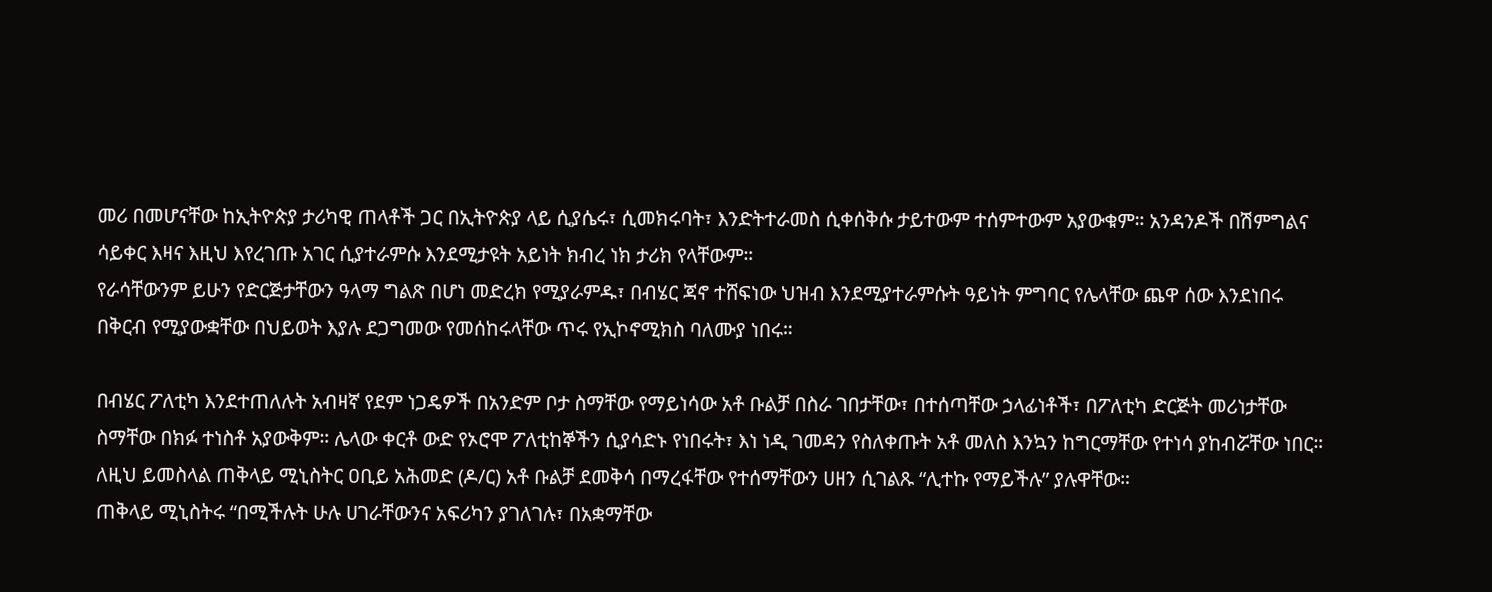መሪ በመሆናቸው ከኢትዮጵያ ታሪካዊ ጠላቶች ጋር በኢትዮጵያ ላይ ሲያሴሩ፣ ሲመክሩባት፣ እንድትተራመስ ሲቀሰቅሱ ታይተውም ተሰምተውም አያውቁም። አንዳንዶች በሽምግልና ሳይቀር እዛና እዚህ እየረገጡ አገር ሲያተራምሱ እንደሚታዩት አይነት ክብረ ነክ ታሪክ የላቸውም።
የራሳቸውንም ይሁን የድርጅታቸውን ዓላማ ግልጽ በሆነ መድረክ የሚያራምዱ፣ በብሄር ጃኖ ተሸፍነው ህዝብ እንደሚያተራምሱት ዓይነት ምግባር የሌላቸው ጨዋ ሰው እንደነበሩ በቅርብ የሚያውቋቸው በህይወት እያሉ ደጋግመው የመሰከሩላቸው ጥሩ የኢኮኖሚክስ ባለሙያ ነበሩ።

በብሄር ፖለቲካ እንደተጠለሉት አብዛኛ የደም ነጋዴዎች በአንድም ቦታ ስማቸው የማይነሳው አቶ ቡልቻ በስራ ገበታቸው፣ በተሰጣቸው ኃላፊነቶች፣ በፖለቲካ ድርጅት መሪነታቸው ስማቸው በክፉ ተነስቶ አያውቅም። ሌላው ቀርቶ ውድ የኦሮሞ ፖለቲከኞችን ሲያሳድኑ የነበሩት፣ እነ ነዲ ገመዳን የስለቀጡት አቶ መለስ እንኳን ከግርማቸው የተነሳ ያከብሯቸው ነበር።
ለዚህ ይመስላል ጠቅላይ ሚኒስትር ዐቢይ አሕመድ (ዶ/ር) አቶ ቡልቻ ደመቅሳ በማረፋቸው የተሰማቸውን ሀዘን ሲገልጹ “ሊተኩ የማይችሉ” ያሉዋቸው።
ጠቅላይ ሚኒስትሩ “በሚችሉት ሁሉ ሀገራቸውንና አፍሪካን ያገለገሉ፣ በአቋማቸው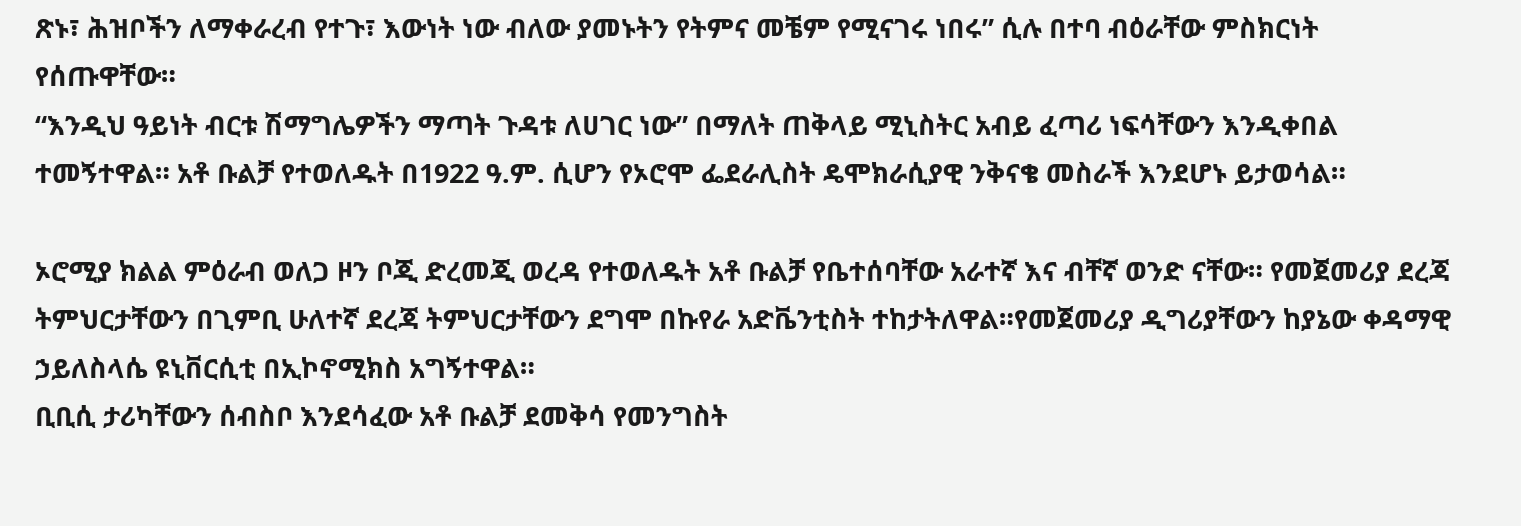ጽኑ፣ ሕዝቦችን ለማቀራረብ የተጉ፣ እውነት ነው ብለው ያመኑትን የትምና መቼም የሚናገሩ ነበሩ” ሲሉ በተባ ብዕራቸው ምስክርነት የሰጡዋቸው።
“እንዲህ ዓይነት ብርቱ ሽማግሌዎችን ማጣት ጉዳቱ ለሀገር ነው” በማለት ጠቅላይ ሚኒስትር አብይ ፈጣሪ ነፍሳቸውን እንዲቀበል ተመኝተዋል። አቶ ቡልቻ የተወለዱት በ1922 ዓ.ም. ሲሆን የኦሮሞ ፌደራሊስት ዴሞክራሲያዊ ንቅናቄ መስራች እንደሆኑ ይታወሳል።

ኦሮሚያ ክልል ምዕራብ ወለጋ ዞን ቦጂ ድረመጂ ወረዳ የተወለዱት አቶ ቡልቻ የቤተሰባቸው አራተኛ እና ብቸኛ ወንድ ናቸው። የመጀመሪያ ደረጃ ትምህርታቸውን በጊምቢ ሁለተኛ ደረጃ ትምህርታቸውን ደግሞ በኩየራ አድቬንቲስት ተከታትለዋል።የመጀመሪያ ዲግሪያቸውን ከያኔው ቀዳማዊ ኃይለስላሴ ዩኒቨርሲቲ በኢኮኖሚክስ አግኝተዋል።
ቢቢሲ ታሪካቸውን ሰብስቦ እንደሳፈው አቶ ቡልቻ ደመቅሳ የመንግስት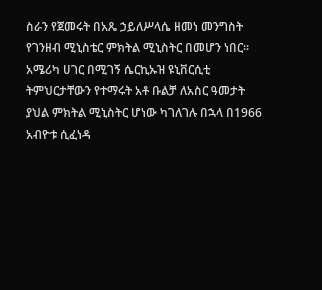ስራን የጀመሩት በአጼ ኃይለሥላሴ ዘመነ መንግስት የገንዘብ ሚኒስቴር ምክትል ሚኒስትር በመሆን ነበር።
አሜሪካ ሀገር በሚገኝ ሴርኪኡዝ ዩኒቨርሲቲ ትምህርታቸውን የተማሩት አቶ ቡልቻ ለአስር ዓመታት ያህል ምክትል ሚኒስትር ሆነው ካገለገሉ በኋላ በ1966 አብዮቱ ሲፈነዳ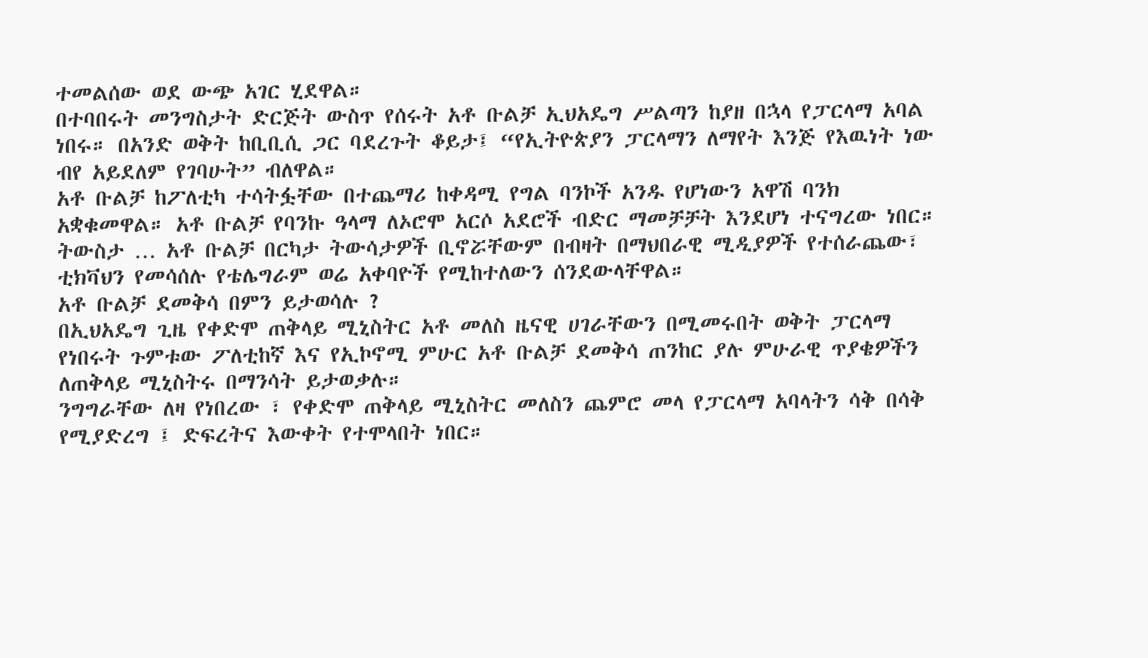ተመልሰው ወደ ውጭ አገር ሂደዋል።
በተባበሩት መንግስታት ድርጅት ውስጥ የሰሩት አቶ ቡልቻ ኢህአዴግ ሥልጣን ከያዘ በኋላ የፓርላማ አባል ነበሩ። በአንድ ወቅት ከቢቢሲ ጋር ባደረጉት ቆይታ፤ “የኢትዮጵያን ፓርላማን ለማየት እንጅ የእዉነት ነው ብየ አይደለም የገባሁት” ብለዋል።
አቶ ቡልቻ ከፖለቲካ ተሳትፏቸው በተጨማሪ ከቀዳሚ የግል ባንኮች አንዱ የሆነውን አዋሽ ባንክ አቋቁመዋል። አቶ ቡልቻ የባንኩ ዓላማ ለኦሮሞ አርሶ አደሮች ብድር ማመቻቻት እንደሆነ ተናግረው ነበር።
ትውስታ … አቶ ቡልቻ በርካታ ትውሳታዎች ቢኖሯቸውም በብዛት በማህበራዊ ሚዲያዎች የተሰራጨው፣ ቲክቫህን የመሳሰሉ የቴሌግራም ወሬ አቀባዮች የሚከተለውን ሰንደውላቸዋል።
አቶ ቡልቻ ደመቅሳ በምን ይታወሳሉ ?
በኢህአዴግ ጊዜ የቀድሞ ጠቅላይ ሚኒስትር አቶ መለስ ዜናዊ ሀገራቸውን በሚመሩበት ወቅት ፓርላማ የነበሩት ጉምቱው ፖለቲከኛ እና የኢኮኖሚ ምሁር አቶ ቡልቻ ደመቅሳ ጠንከር ያሉ ምሁራዊ ጥያቄዎችን ለጠቅላይ ሚኒስትሩ በማንሳት ይታወቃሉ።
ንግግራቸው ለዛ የነበረው ፣ የቀድሞ ጠቅላይ ሚኒስትር መለስን ጨምሮ መላ የፓርላማ አባላትን ሳቅ በሳቅ የሚያድረግ ፤ ድፍረትና እውቀት የተሞላበት ነበር።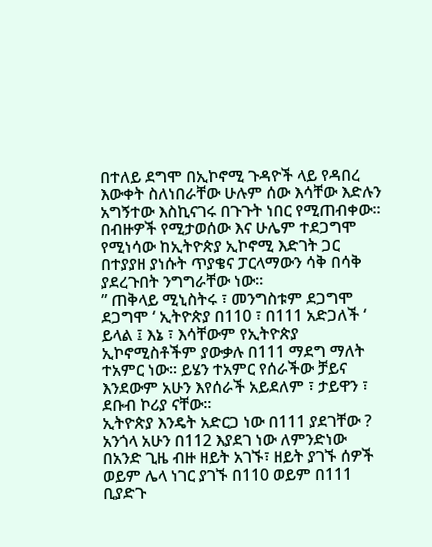በተለይ ደግሞ በኢኮኖሚ ጉዳዮች ላይ የዳበረ እውቀት ስለነበራቸው ሁሉም ሰው እሳቸው እድሉን አግኝተው እስኪናገሩ በጉጉት ነበር የሚጠብቀው።
በብዙዎች የሚታወሰው እና ሁሌም ተደጋግሞ የሚነሳው ከኢትዮጵያ ኢኮኖሚ እድገት ጋር በተያያዘ ያነሱት ጥያቄና ፓርላማውን ሳቅ በሳቅ ያደረጉበት ንግግራቸው ነው።
” ጠቅላይ ሚኒስትሩ ፣ መንግስቱም ደጋግሞ ደጋግሞ ‘ ኢትዮጵያ በ110 ፣ በ111 አድጋለች ‘ ይላል ፤ እኔ ፣ እሳቸውም የኢትዮጵያ ኢኮኖሚስቶችም ያውቃሉ በ111 ማደግ ማለት ተአምር ነው። ይሄን ተአምር የሰራችው ቻይና እንደውም አሁን እየሰራች አይደለም ፣ ታይዋን ፣ ደቡብ ኮሪያ ናቸው።
ኢትዮጵያ እንዴት አድርጋ ነው በ111 ያደገቸው ? አንጎላ አሁን በ112 እያደገ ነው ለምንድነው በአንድ ጊዜ ብዙ ዘይት አገኙ፣ ዘይት ያገኙ ሰዎች ወይም ሌላ ነገር ያገኙ በ110 ወይም በ111 ቢያድጉ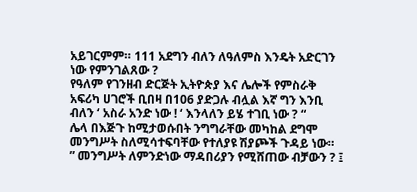አይገርምም። 111 አደግን ብለን ለዓለምስ እንዴት አድርገን ነው የምንገልጸው ?
የዓለም የገንዘብ ድርጅት ኢትዮጵያ እና ሌሎች የምስራቅ አፍሪካ ሀገሮች ቢበዛ በ106 ያድጋሉ ብሏል እኛ ግን እንቢ ብለን ‘ አስራ አንድ ነው ! ‘ እንላለን ይሄ ተገቢ ነው ? “
ሌላ በእጅጉ ከሚታወሱበት ንግግራቸው መካከል ደግሞ መንግሥት ስለሚሳተፍባቸው የተለያዩ ሽያጮች ጉዳይ ነው።
” መንግሥት ለምንድነው ማዳበሪያን የሚሸጠው ብቻውን ? ፤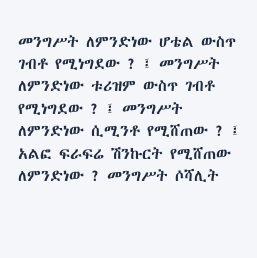መንግሥት ለምንድነው ሆቴል ውስጥ ገብቶ የሚነግደው ? ፤ መንግሥት ለምንድነው ቱሪዝም ውስጥ ገብቶ የሚነግደው ? ፤ መንግሥት ለምንድነው ሲሚንቶ የሚሸጠው ? ፤ አልፎ ፍራፍሬ ሽንኩርት የሚሸጠው ለምንድነው ? መንግሥት ሶሻሊት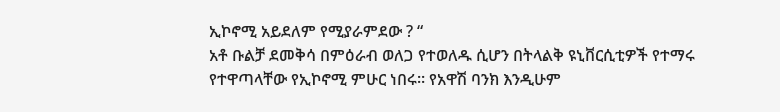ኢኮኖሚ አይደለም የሚያራምደው ? “
አቶ ቡልቻ ደመቅሳ በምዕራብ ወለጋ የተወለዱ ሲሆን በትላልቅ ዩኒቨርሲቲዎች የተማሩ የተዋጣላቸው የኢኮኖሚ ምሁር ነበሩ። የአዋሽ ባንክ እንዲሁም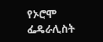የኦሮሞ ፌዴራሊስት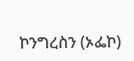ኮንግረስን (ኦፌኮ)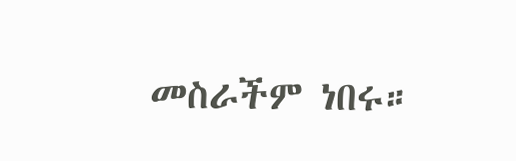መስራችም ነበሩ።